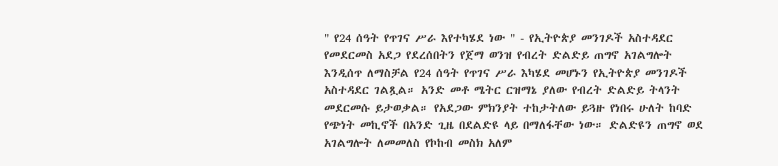" የ24 ሰዓት የጥገና ሥራ እየተካሄደ ነው " - የኢትዮጵያ መንገዶች አስተዳደር የመደርመስ አደጋ የደረሰበትን የጀማ ወንዝ የብረት ድልድይ ጠግኖ አገልግሎት እንዲሰጥ ለማስቻል የ24 ሰዓት የጥገና ሥራ እካሄደ መሆኑን የኢትዮጵያ መንገዶች አስተዳደር ገልጿል። አንድ መቶ ሜትር ርዝማኔ ያለው የብረት ድልድይ ትላንት መደርመሱ ይታወቃል። የአደጋው ምክንያት ተከታትለው ይጓዙ የነበሩ ሁለት ከባድ የጭነት መኪኖች በአንድ ጊዜ በደልድዩ ላይ በማለፋቸው ነው። ድልድዩን ጠግኖ ወደ አገልግሎት ለመመለስ የኮከብ መስክ አለም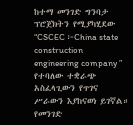ከተማ መንገድ ግንባታ ፕሮጀክትን የሚያካሂደው “CSCEC ፦China state construction engineering company ” የተባለው ተቋራጭ አስፈላጊውን የጥገና ሥራውን እያከናወነ ይገኛል። የመንገድ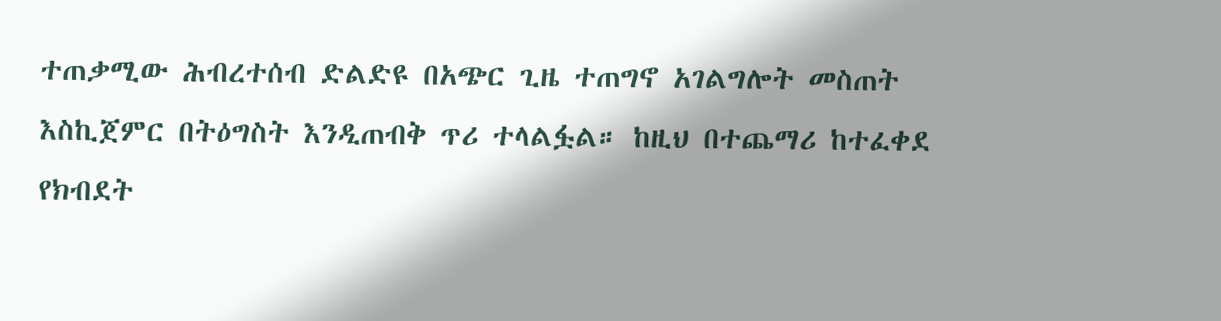ተጠቃሚው ሕብረተሰብ ድልድዩ በአጭር ጊዜ ተጠግኖ አገልግሎት መስጠት እስኪጀምር በትዕግስት እንዲጠብቅ ጥሪ ተላልፏል። ከዚህ በተጨማሪ ከተፈቀደ የክብደት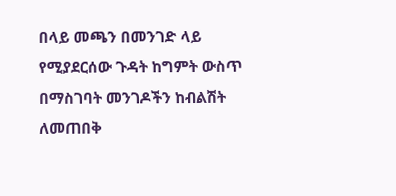በላይ መጫን በመንገድ ላይ የሚያደርሰው ጉዳት ከግምት ውስጥ በማስገባት መንገዶችን ከብልሽት ለመጠበቅ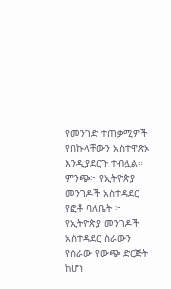የመንገድ ተጠቃሚዎች የበኩላቸውን አስተዋጽኦ እንዲያደርጉ ተብሏል። ምንጭ፦ የኢትዮጵያ መንገዶች አስተዳደር የፎቶ ባለቤት ፦ የኢትዮጵያ መንገዶች አስተዳደር ስራውን የሰራው የውጭ ድርጅት ከሆነ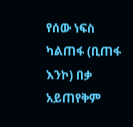የሰው ነፍስ ካልጠፋ (ቢጠፋ እንኮ) በቃ አይጠየቅም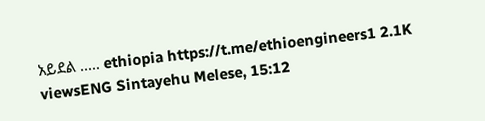አይደል ..... ethiopia https://t.me/ethioengineers1 2.1K viewsENG Sintayehu Melese, 15:12